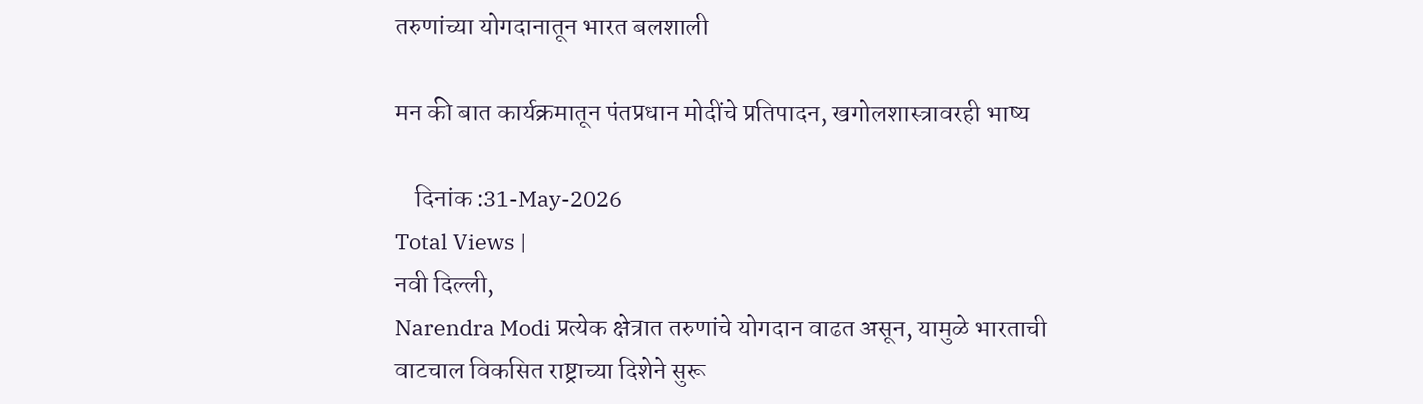तरुणांच्या योगदानातून भारत बलशाली

मन की बात कार्यक्रमातून पंतप्रधान मोदींचे प्रतिपादन, खगोलशास्त्रावरही भाष्य

    दिनांक :31-May-2026
Total Views |
नवी दिल्ली,
Narendra Modi प्रत्येक क्षेत्रात तरुणांचे योगदान वाढत असून, यामुळे भारताची वाटचाल विकसित राष्ट्राच्या दिशेने सुरू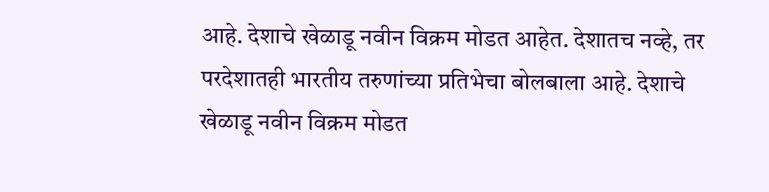आहे. देशाचे खेळाडू नवीन विक्रम मोडत आहेत. देशातच नव्हे, तर परदेशातही भारतीय तरुणांच्या प्रतिभेचा बोलबाला आहे. देशाचे खेळाडू नवीन विक्रम मोडत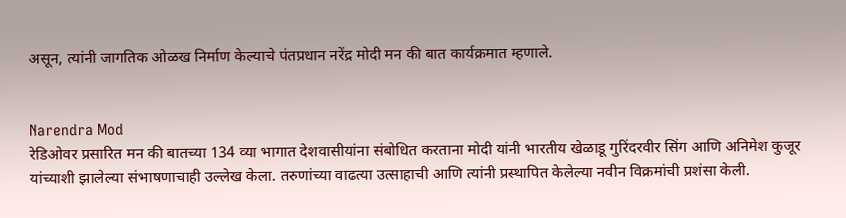असून, त्यांनी जागतिक ओळख निर्माण केल्याचे पंतप्रधान नरेंद्र मोदी मन की बात कार्यक्रमात म्हणाले.


Narendra Mod
रेडिओवर प्रसारित मन की बातच्या 134 व्या भागात देशवासीयांना संबोधित करताना मोदी यांनी भारतीय खेळाडू गुरिंदरवीर सिंग आणि अनिमेश कुजूर यांच्याशी झालेल्या संभाषणाचाही उल्लेख केला. तरुणांच्या वाढत्या उत्साहाची आणि त्यांनी प्रस्थापित केलेल्या नवीन विक्रमांची प्रशंसा केली.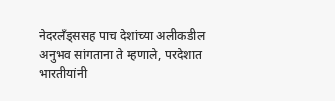नेदरलँड्ससह पाच देशांच्या अलीकडील अनुभव सांगताना ते म्हणाले, परदेशात भारतीयांनी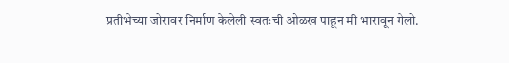प्रतीभेच्या जोरावर निर्माण केलेली स्वतःची ओळख पाहून मी भारावून गेलो.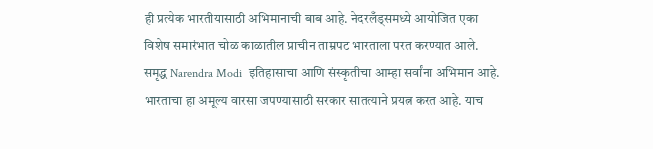ही प्रत्येक भारतीयासाठी अभिमानाची बाब आहे. नेदरलँड्समध्ये आयोजित एका विशेष समारंभात चोळ काळातील प्राचीन ताम्रपट भारताला परत करण्यात आले. समृद्ध Narendra Modi  इतिहासाचा आणि संस्कृतीचा आम्हा सर्वांना अभिमान आहे. भारताचा हा अमूल्य वारसा जपण्यासाठी सरकार सातत्याने प्रयत्न करत आहे. याच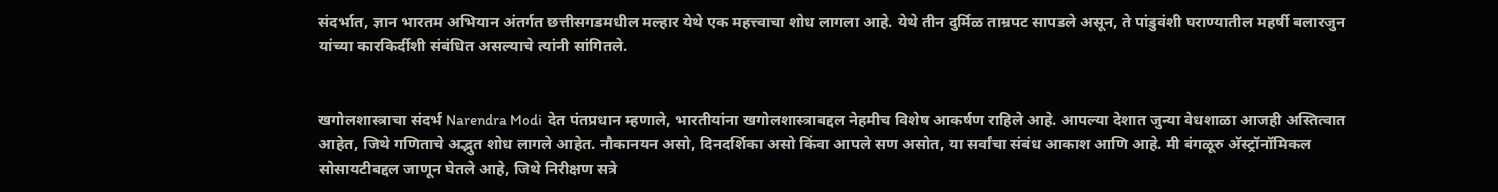संदर्भात, ज्ञान भारतम अभियान अंतर्गत छत्तीसगडमधील मल्हार येथे एक महत्त्वाचा शोध लागला आहे. येथे तीन दुर्मिळ ताम्रपट सापडले असून, ते पांडुवंशी घराण्यातील महर्षी बलारजुन यांच्या कारकिर्दीशी संबंधित असल्याचे त्यांनी सांगितले.


खगोलशास्त्राचा संदर्भ Narendra Modi  देत पंतप्रधान म्हणाले, भारतीयांना खगोलशास्त्राबद्दल नेहमीच विशेष आकर्षण राहिले आहे. आपल्या देशात जुन्या वेधशाळा आजही अस्तित्वात आहेत, जिथे गणिताचे अद्भुत शोध लागले आहेत. नौकानयन असो, दिनदर्शिका असो किंवा आपले सण असोत, या सर्वांचा संबंध आकाश आणि आहे. मी बंगळूरु अ‍ॅस्ट्रॉनॉमिकल सोसायटीबद्दल जाणून घेतले आहे, जिथे निरीक्षण सत्रे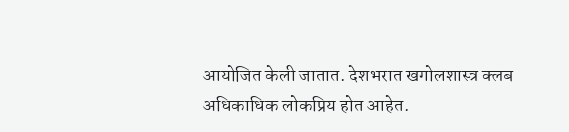आयोजित केली जातात. देशभरात खगोलशास्त्र क्लब अधिकाधिक लोकप्रिय होत आहेत.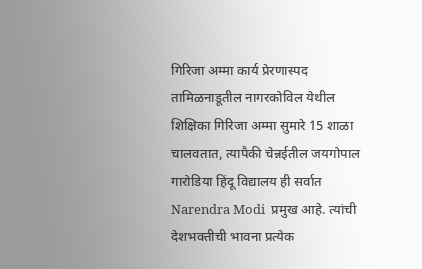गिरिजा अम्मा कार्य प्रेरणास्पद
तामिळनाडूतील नागरकोविल येथील शिक्षिका गिरिजा अम्मा सुमारे 15 शाळा चालवतात, त्यापैकी चेन्नईतील जयगोपाल गारोडिया हिंदू विद्यालय ही सर्वात Narendra Modi  प्रमुख आहे. त्यांची देशभक्तीची भावना प्रत्येक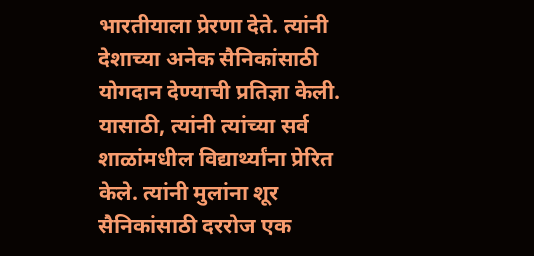भारतीयाला प्रेरणा देते. त्यांनी देशाच्या अनेक सैनिकांसाठी योगदान देण्याची प्रतिज्ञा केली. यासाठी, त्यांनी त्यांच्या सर्व शाळांमधील विद्यार्थ्यांना प्रेरित केले. त्यांनी मुलांना शूर सैनिकांसाठी दररोज एक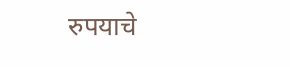रुपयाचे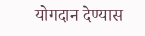योगदान देण्यास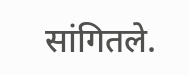सांगितले.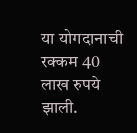या योगदानाची रक्कम 40 लाख रुपये झाली.